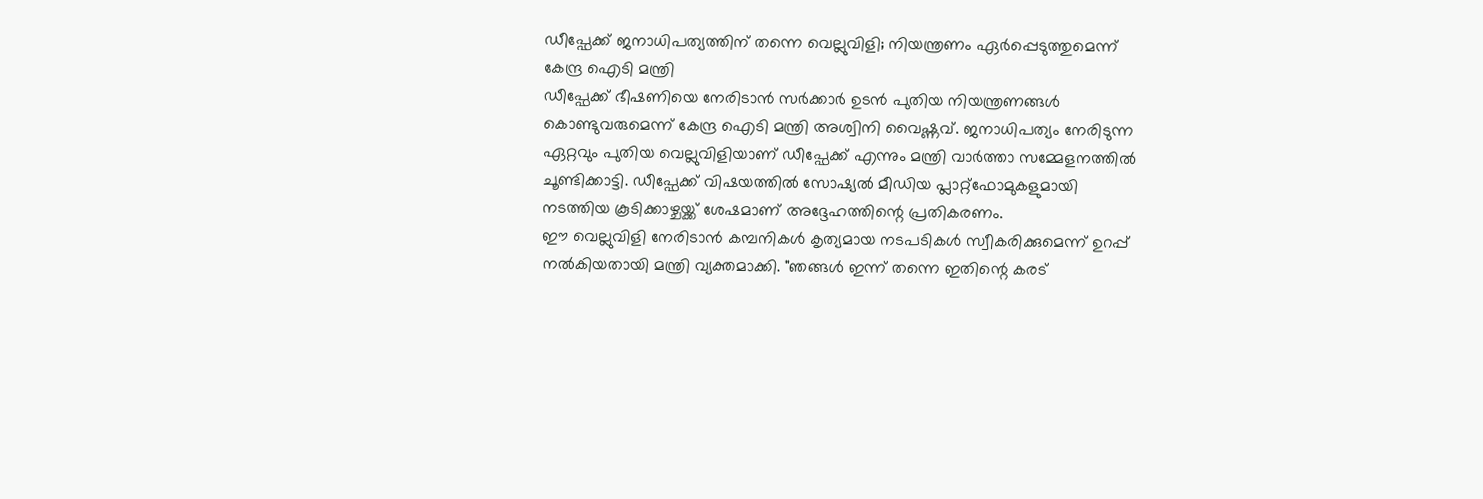ഡീപ്ഫേക്ക് ജനാധിപത്യത്തിന് തന്നെ വെല്ലുവിളി; നിയന്ത്രണം ഏർപ്പെടുത്തുമെന്ന് കേന്ദ്ര ഐടി മന്ത്രി
ഡീപ്ഫേക്ക് ഭീഷണിയെ നേരിടാൻ സർക്കാർ ഉടൻ പുതിയ നിയന്ത്രണങ്ങൾ കൊണ്ടുവരുമെന്ന് കേന്ദ്ര ഐടി മന്ത്രി അശ്വിനി വൈഷ്ണവ്. ജനാധിപത്യം നേരിടുന്ന ഏറ്റവും പുതിയ വെല്ലുവിളിയാണ് ഡീപ്ഫേക്ക് എന്നും മന്ത്രി വാർത്താ സമ്മേളനത്തിൽ ചൂണ്ടിക്കാട്ടി. ഡീപ്ഫേക്ക് വിഷയത്തിൽ സോഷ്യൽ മീഡിയ പ്ലാറ്റ്ഫോമുകളുമായി നടത്തിയ കൂടിക്കാഴ്ചയ്ക്ക് ശേഷമാണ് അദ്ദേഹത്തിന്റെ പ്രതികരണം.
ഈ വെല്ലുവിളി നേരിടാൻ കമ്പനികൾ കൃത്യമായ നടപടികൾ സ്വീകരിക്കുമെന്ന് ഉറപ്പ് നൽകിയതായി മന്ത്രി വ്യക്തമാക്കി. "ഞങ്ങൾ ഇന്ന് തന്നെ ഇതിന്റെ കരട്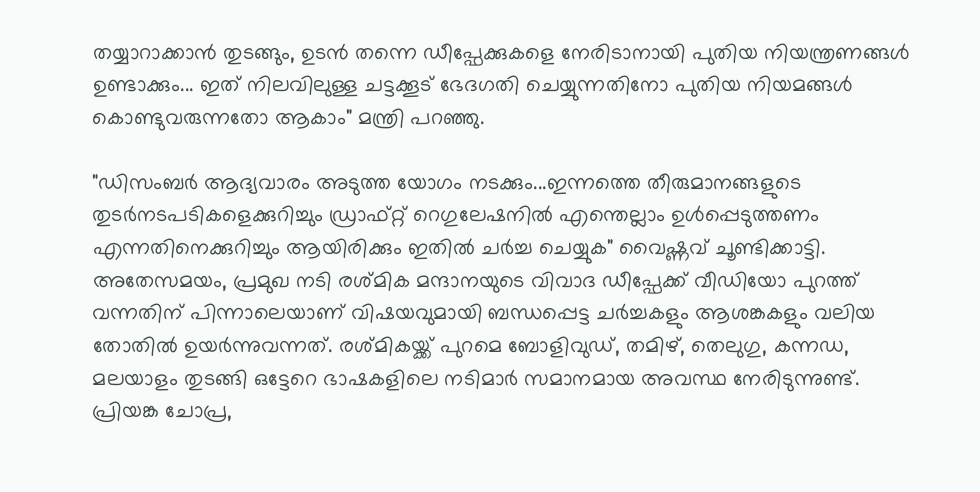തയ്യാറാക്കാൻ തുടങ്ങും, ഉടൻ തന്നെ ഡീപ്ഫേക്കുകളെ നേരിടാനായി പുതിയ നിയന്ത്രണങ്ങൾ ഉണ്ടാക്കും... ഇത് നിലവിലുള്ള ചട്ടക്കൂട് ഭേദഗതി ചെയ്യുന്നതിനോ പുതിയ നിയമങ്ങൾ കൊണ്ടുവരുന്നതോ ആകാം" മന്ത്രി പറഞ്ഞു.

"ഡിസംബർ ആദ്യവാരം അടുത്ത യോഗം നടക്കും...ഇന്നത്തെ തീരുമാനങ്ങളുടെ തുടർനടപടികളെക്കുറിച്ചും ഡ്രാഫ്റ്റ് റെഗുലേഷനിൽ എന്തെല്ലാം ഉൾപ്പെടുത്തണം എന്നതിനെക്കുറിച്ചും ആയിരിക്കും ഇതിൽ ചർച്ച ചെയ്യുക" വൈഷ്ണവ് ചൂണ്ടിക്കാട്ടി.
അതേസമയം, പ്രമുഖ നടി രശ്മിക മന്ദാനയുടെ വിവാദ ഡീപ്ഫേക്ക് വീഡിയോ പുറത്ത് വന്നതിന് പിന്നാലെയാണ് വിഷയവുമായി ബന്ധപ്പെട്ട ചർച്ചകളും ആശങ്കകളും വലിയ തോതിൽ ഉയർന്നുവന്നത്. രശ്മികയ്ക്ക് പുറമെ ബോളിവുഡ്, തമിഴ്, തെലുഗു, കന്നഡ, മലയാളം തുടങ്ങി ഒട്ടേറെ ഭാഷകളിലെ നടിമാർ സമാനമായ അവസ്ഥ നേരിടുന്നുണ്ട്.
പ്രിയങ്ക ചോപ്ര,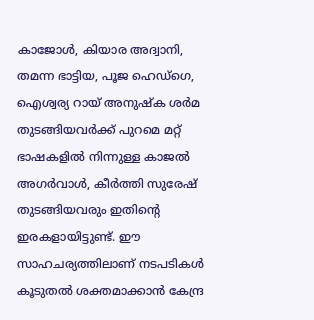കാജോൾ, കിയാര അദ്വാനി, തമന്ന ഭാട്ടിയ, പൂജ ഹെഡ്ഗെ, ഐശ്വര്യ റായ് അനുഷ്ക ശർമ തുടങ്ങിയവർക്ക് പുറമെ മറ്റ് ഭാഷകളിൽ നിന്നുള്ള കാജൽ അഗർവാൾ, കീർത്തി സുരേഷ് തുടങ്ങിയവരും ഇതിന്റെ ഇരകളായിട്ടുണ്ട്. ഈ സാഹചര്യത്തിലാണ് നടപടികൾ കൂടുതൽ ശക്തമാക്കാൻ കേന്ദ്ര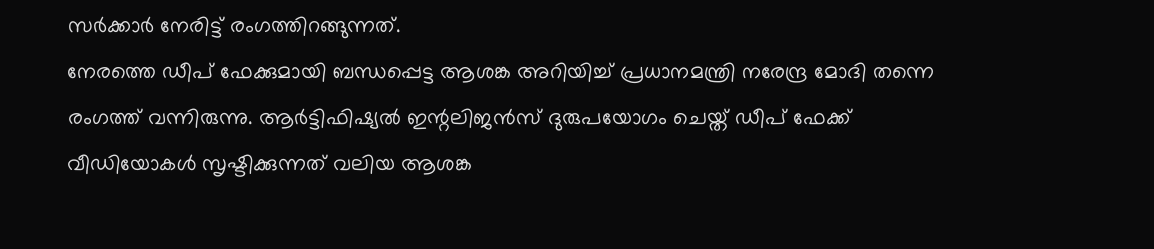സർക്കാർ നേരിട്ട് രംഗത്തിറങ്ങുന്നത്.
നേരത്തെ ഡീപ് ഫേക്കുമായി ബന്ധപ്പെട്ട ആശങ്ക അറിയിച്ച് പ്രധാനമന്ത്രി നരേന്ദ്ര മോദി തന്നെ രംഗത്ത് വന്നിരുന്നു. ആർട്ടിഫിഷ്യൽ ഇന്റലിജൻസ് ദുരുപയോഗം ചെയ്ത് ഡീപ് ഫേക്ക് വീഡിയോകൾ സൃഷ്ടിക്കുന്നത് വലിയ ആശങ്ക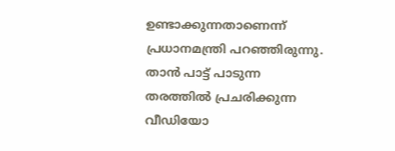ഉണ്ടാക്കുന്നതാണെന്ന് പ്രധാനമന്ത്രി പറഞ്ഞിരുന്നു. താൻ പാട്ട് പാടുന്ന തരത്തിൽ പ്രചരിക്കുന്ന വീഡിയോ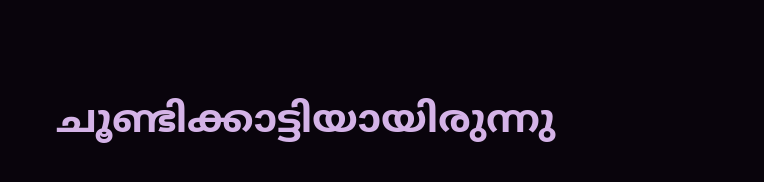ചൂണ്ടിക്കാട്ടിയായിരുന്നു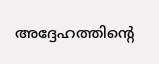അദ്ദേഹത്തിന്റെ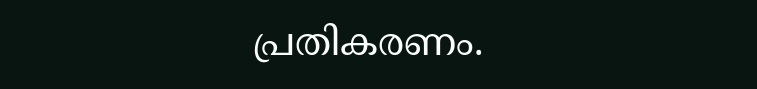പ്രതികരണം.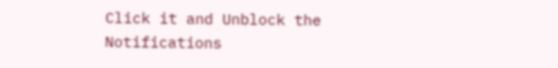Click it and Unblock the Notifications